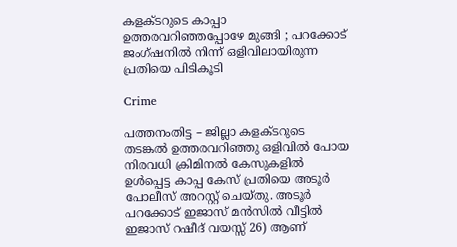കളക്ടറുടെ കാപ്പാ ഉത്തരവറിഞ്ഞപ്പോഴേ മുങ്ങി ; പറക്കോട് ജംഗ്‌ഷനിൽ നിന്ന് ഒളിവിലായിരുന്ന പ്രതിയെ പിടികൂടി

Crime

പത്തനംതിട്ട – ജില്ലാ കളക്ടറുടെ തടങ്കൽ ഉത്തരവറിഞ്ഞു ഒളിവിൽ പോയ നിരവധി ക്രിമിനൽ കേസുകളിൽ ഉൾപ്പെട്ട കാപ്പ കേസ് പ്രതിയെ അടൂർ പോലീസ് അറസ്റ്റ് ചെയ്തു. അടൂർ പറക്കോട് ഇജാസ് മൻസിൽ വീട്ടിൽ ഇജാസ് റഷീദ് വയസ്സ് 26) ആണ്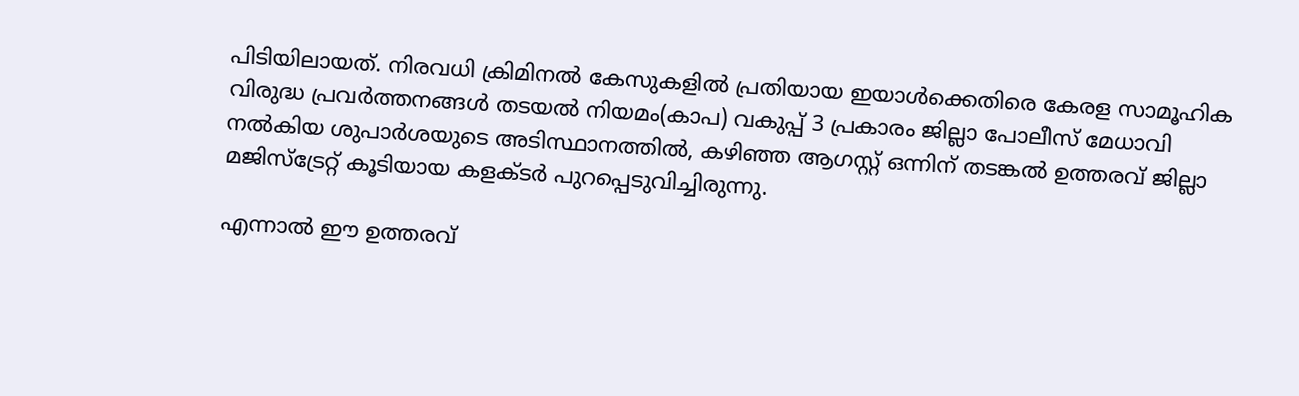പിടിയിലായത്. നിരവധി ക്രിമിനൽ കേസുകളിൽ പ്രതിയായ ഇയാൾക്കെതിരെ കേരള സാമൂഹിക വിരുദ്ധ പ്രവർത്തനങ്ങൾ തടയൽ നിയമം(കാപ) വകുപ്പ് 3 പ്രകാരം ജില്ലാ പോലീസ് മേധാവി നൽകിയ ശുപാർശയുടെ അടിസ്ഥാനത്തിൽ, കഴിഞ്ഞ ആഗസ്റ്റ് ഒന്നിന് തടങ്കൽ ഉത്തരവ് ജില്ലാ മജിസ്ട്രേറ്റ് കൂടിയായ കളക്ടർ പുറപ്പെടുവിച്ചിരുന്നു.

എന്നാൽ ഈ ഉത്തരവ്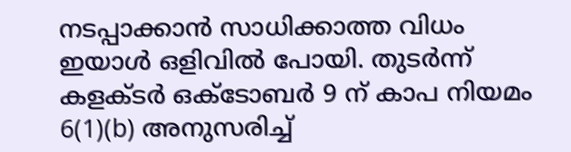നടപ്പാക്കാൻ സാധിക്കാത്ത വിധം ഇയാൾ ഒളിവിൽ പോയി. തുടർന്ന് കളക്ടർ ഒക്ടോബർ 9 ന് കാപ നിയമം 6(1)(b) അനുസരിച്ച്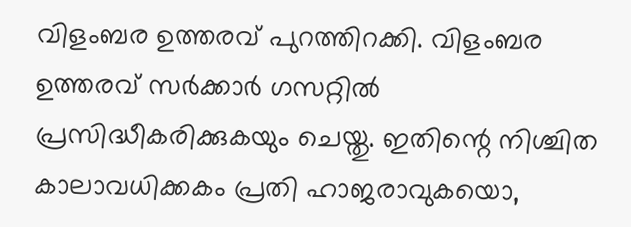വിളംബര ഉത്തരവ് പുറത്തിറക്കി. വിളംബര ഉത്തരവ് സർക്കാർ ഗസറ്റിൽ പ്രസിദ്ധീകരിക്കുകയും ചെയ്തു. ഇതിന്റെ നിശ്ചിത കാലാവധിക്കകം പ്രതി ഹാജരാവുകയൊ,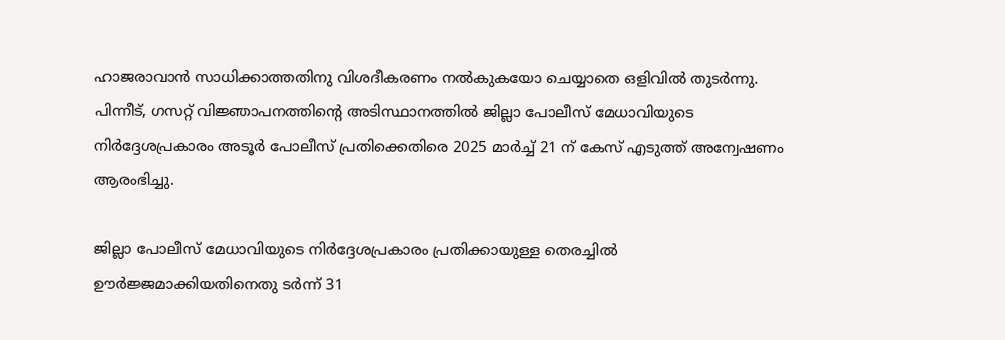ഹാജരാവാൻ സാധിക്കാത്തതിനു വിശദീകരണം നൽകുകയോ ചെയ്യാതെ ഒളിവിൽ തുടർന്നു. പിന്നീട്, ഗസറ്റ് വിജ്ഞാപനത്തിന്റെ അടിസ്ഥാനത്തിൽ ജില്ലാ പോലീസ് മേധാവിയുടെ നിർദ്ദേശപ്രകാരം അടൂർ പോലീസ് പ്രതിക്കെതിരെ 2025 മാർച്ച് 21 ന് കേസ് എടുത്ത് അന്വേഷണം ആരംഭിച്ചു.

ജില്ലാ പോലീസ് മേധാവിയുടെ നിർദ്ദേശപ്രകാരം പ്രതിക്കായുള്ള തെരച്ചിൽ ഊർജ്ജമാക്കിയതിനെതു ടർന്ന് 31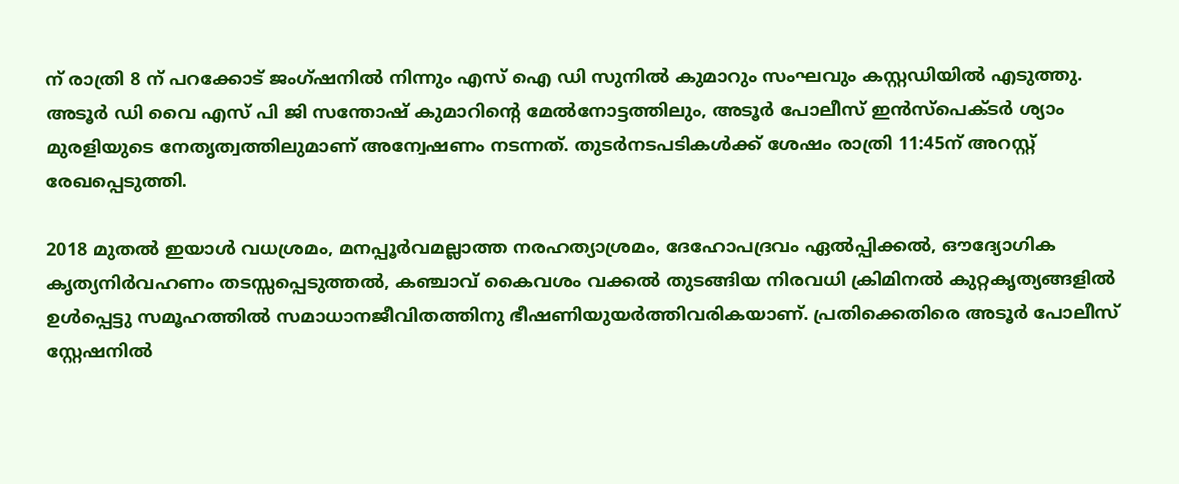ന് രാത്രി 8 ന് പറക്കോട് ജംഗ്ഷനിൽ നിന്നും എസ് ഐ ഡി സുനിൽ കുമാറും സംഘവും കസ്റ്റഡിയിൽ എടുത്തു. അടൂർ ഡി വൈ എസ് പി ജി സന്തോഷ് കുമാറിന്റെ മേൽനോട്ടത്തിലും, അടൂർ പോലീസ് ഇൻസ്പെക്ടർ ശ്യാം മുരളിയുടെ നേതൃത്വത്തിലുമാണ് അന്വേഷണം നടന്നത്. തുടർനടപടികൾക്ക് ശേഷം രാത്രി 11:45ന് അറസ്റ്റ് രേഖപ്പെടുത്തി.

2018 മുതൽ ഇയാൾ വധശ്രമം, മനപ്പൂർവമല്ലാത്ത നരഹത്യാശ്രമം, ദേഹോപദ്രവം ഏൽപ്പിക്കൽ, ഔദ്യോഗിക കൃത്യനിർവഹണം തടസ്സപ്പെടുത്തൽ, കഞ്ചാവ് കൈവശം വക്കൽ തുടങ്ങിയ നിരവധി ക്രിമിനൽ കുറ്റകൃത്യങ്ങളിൽ ഉൾപ്പെട്ടു സമൂഹത്തിൽ സമാധാനജീവിതത്തിനു ഭീഷണിയുയർത്തിവരികയാണ്. പ്രതിക്കെതിരെ അടൂർ പോലീസ് സ്റ്റേഷനിൽ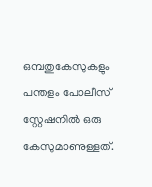ഒമ്പതുകേസുകളും പന്തളം പോലീസ് സ്റ്റേഷനിൽ ഒരു കേസുമാണുള്ളത്.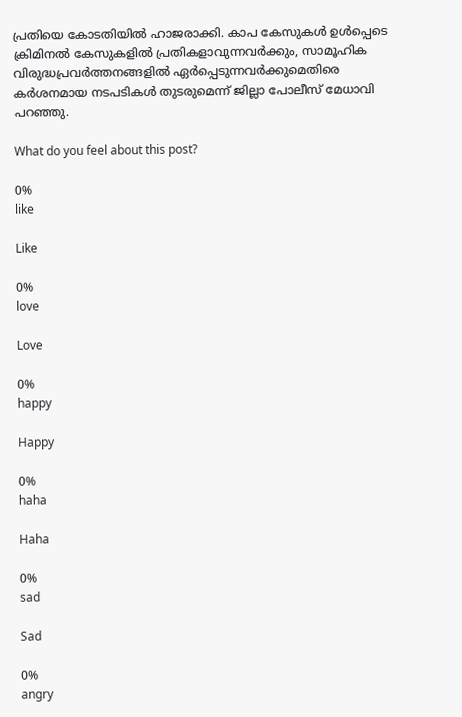പ്രതിയെ കോടതിയിൽ ഹാജരാക്കി. കാപ കേസുകൾ ഉൾപ്പെടെ ക്രിമിനൽ കേസുകളിൽ പ്രതികളാവുന്നവർക്കും, സാമൂഹിക വിരുദ്ധപ്രവർത്തനങ്ങളിൽ ഏർപ്പെടുന്നവർക്കുമെതിരെ കർശനമായ നടപടികൾ തുടരുമെന്ന് ജില്ലാ പോലീസ് മേധാവി പറഞ്ഞു.

What do you feel about this post?

0%
like

Like

0%
love

Love

0%
happy

Happy

0%
haha

Haha

0%
sad

Sad

0%
angry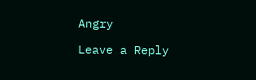Angry

Leave a Reply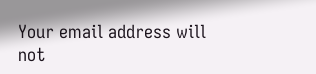Your email address will not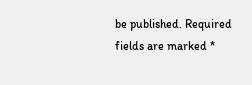be published. Required fields are marked *